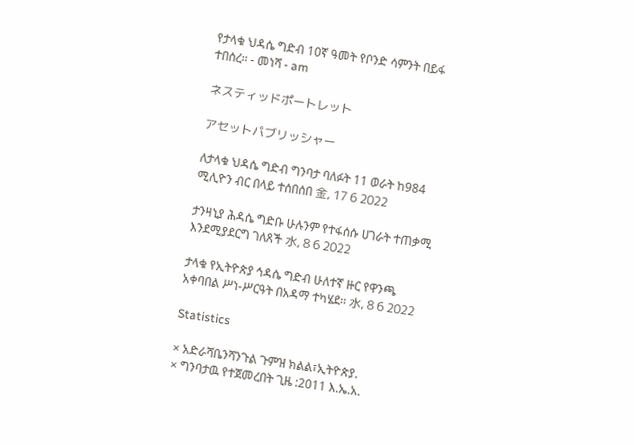የታላቁ ህዳሴ ግድብ 10ኛ ዓመት የቦንድ ሳምንት በይፋ ተበሰረ። - መነሻ - am

ネスティッドポートレット

アセットパブリッシャー

ለታላቁ ህዳሴ ግድብ ግንባታ ባለፉት 11 ወራት ከ984 ሚሊዮን ብር በላይ ተሰበሰበ 金, 17 6 2022

ታንዛኒያ ሕዳሴ ግድቡ ሁሉንም የተፋሰሱ ሀገራት ተጠቃሚ እንደሚያደርግ ገለጸች 水, 8 6 2022

ታላቁ የኢትዮጵያ ኅዳሴ ግድብ ሁለተኛ ዙር የዋንጫ አቀባበል ሥነ-ሥርዓት በአዳማ ተካሄደ፡፡ 水, 8 6 2022

Statistics

× አድራሻቤንሻንጉል ጉምዝ ክልል፣ኢትዮጵያ.
× ግንባታዉ የተጀመረበት ጊዜ :2011 እ.ኤ.አ.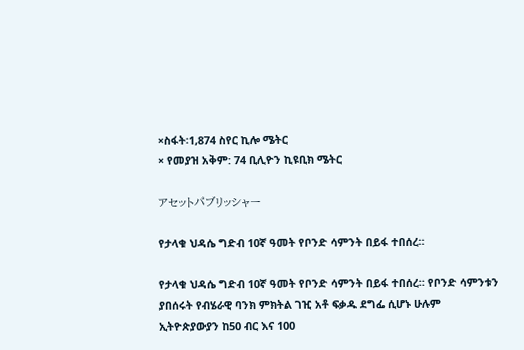×ስፋት፡1,874 ስየር ኪሎ ሜትር
× የመያዝ አቅም: 74 ቢሊዮን ኪዩቢክ ሜትር

アセットパブリッシャー

የታላቁ ህዳሴ ግድብ 10ኛ ዓመት የቦንድ ሳምንት በይፋ ተበሰረ።

የታላቁ ህዳሴ ግድብ 10ኛ ዓመት የቦንድ ሳምንት በይፋ ተበሰረ። የቦንድ ሳምንቱን ያበሰሩት የብሄራዊ ባንክ ምክትል ገዢ አቶ ፍቃዱ ደግፌ ሲሆኑ ሁሉም ኢትዮጵያውያን ከ50 ብር እና 100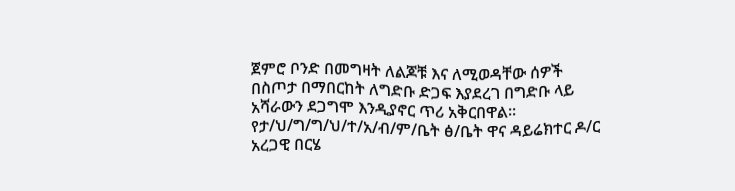ጀምሮ ቦንድ በመግዛት ለልጆቹ እና ለሚወዳቸው ሰዎች በስጦታ በማበርከት ለግድቡ ድጋፍ እያደረገ በግድቡ ላይ አሻራውን ደጋግሞ እንዲያኖር ጥሪ አቅርበዋል። የታ/ህ/ግ/ግ/ህ/ተ/አ/ብ/ም/ቤት ፅ/ቤት ዋና ዳይሬክተር ዶ/ር አረጋዊ በርሄ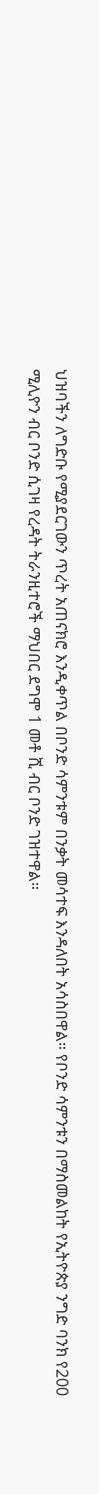ህዝባችን ለግድቡ የሚያደርገውን ጥረት አጠናክሮ እንዲቀጥል በቦንድ ሳምንቱም በንቃት መሳተፍ እንዳለበት አሳስበዋል። የቦንድ ሳምንቱን በማስመልከት የኢትዮጵያ ንግድ ባንክ የ200 ሚሊዮን ብር ቦንድ ሲገዛ የረዳት ትራንዚተሮች ማህበር ደግሞ 1 መቶ ሺ ብር ቦንድ ገዝተዋል።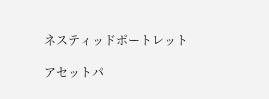ネスティッドポートレット

アセットパ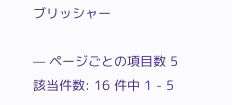ブリッシャー

— ページごとの項目数 5
該当件数: 16 件中 1 - 5